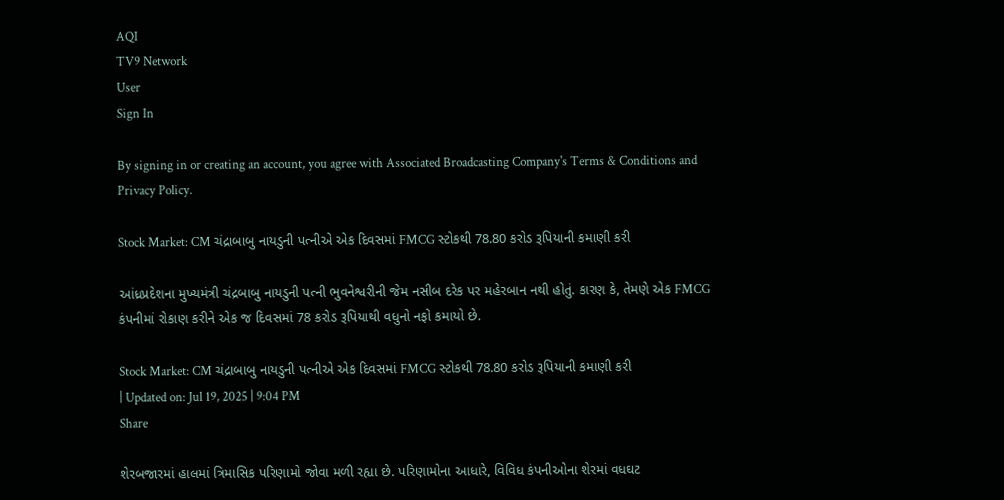AQI
TV9 Network
User
Sign In

By signing in or creating an account, you agree with Associated Broadcasting Company's Terms & Conditions and Privacy Policy.

Stock Market: CM ચંદ્રાબાબુ નાયડુની પત્નીએ એક દિવસમાં FMCG સ્ટોકથી 78.80 કરોડ રૂપિયાની કમાણી કરી

આંધ્રપ્રદેશના મુખ્યમંત્રી ચંદ્રબાબુ નાયડુની પત્ની ભુવનેશ્વરીની જેમ નસીબ દરેક પર મહેરબાન નથી હોતું. કારણ કે, તેમણે એક FMCG કંપનીમાં રોકાણ કરીને એક જ દિવસમાં 78 કરોડ રૂપિયાથી વધુનો નફો કમાયો છે.

Stock Market: CM ચંદ્રાબાબુ નાયડુની પત્નીએ એક દિવસમાં FMCG સ્ટોકથી 78.80 કરોડ રૂપિયાની કમાણી કરી
| Updated on: Jul 19, 2025 | 9:04 PM
Share

શેરબજારમાં હાલમાં ત્રિમાસિક પરિણામો જોવા મળી રહ્યા છે. પરિણામોના આધારે, વિવિધ કંપનીઓના શેરમાં વધઘટ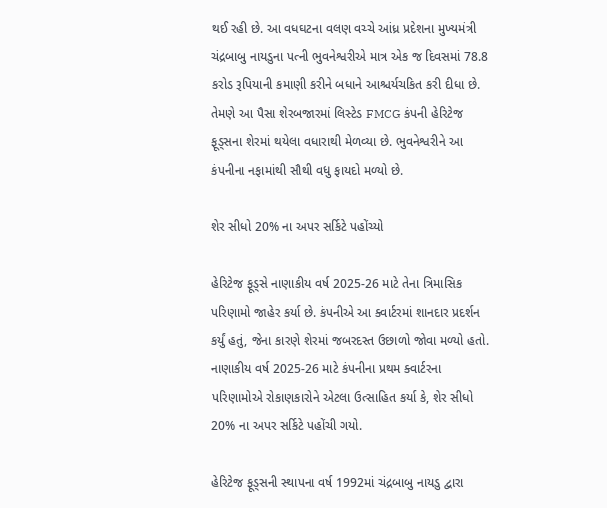થઈ રહી છે. આ વધઘટના વલણ વચ્ચે આંધ્ર પ્રદેશના મુખ્યમંત્રી ચંદ્રબાબુ નાયડુના પત્ની ભુવનેશ્વરીએ માત્ર એક જ દિવસમાં 78.8 કરોડ રૂપિયાની કમાણી કરીને બધાને આશ્ચર્યચકિત કરી દીધા છે. તેમણે આ પૈસા શેરબજારમાં લિસ્ટેડ FMCG કંપની હેરિટેજ ફૂડ્સના શેરમાં થયેલા વધારાથી મેળવ્યા છે. ભુવનેશ્વરીને આ કંપનીના નફામાંથી સૌથી વધુ ફાયદો મળ્યો છે.

શેર સીધો 20% ના અપર સર્કિટે પહોંચ્યો

હેરિટેજ ફૂડ્સે નાણાકીય વર્ષ 2025-26 માટે તેના ત્રિમાસિક પરિણામો જાહેર કર્યા છે. કંપનીએ આ ક્વાર્ટરમાં શાનદાર પ્રદર્શન કર્યું હતું, જેના કારણે શેરમાં જબરદસ્ત ઉછાળો જોવા મળ્યો હતો. નાણાકીય વર્ષ 2025-26 માટે કંપનીના પ્રથમ ક્વાર્ટરના પરિણામોએ રોકાણકારોને એટલા ઉત્સાહિત કર્યા કે, શેર સીધો 20% ના અપર સર્કિટે પહોંચી ગયો.

હેરિટેજ ફૂડ્સની સ્થાપના વર્ષ 1992માં ચંદ્રબાબુ નાયડુ દ્વારા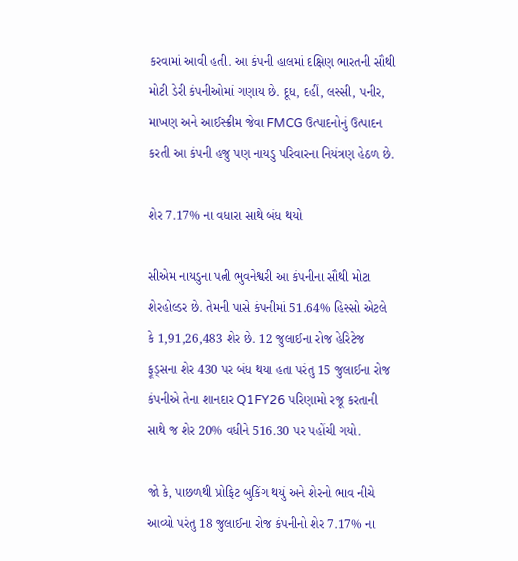કરવામાં આવી હતી. આ કંપની હાલમાં દક્ષિણ ભારતની સૌથી મોટી ડેરી કંપનીઓમાં ગણાય છે. દૂધ, દહીં, લસ્સી, પનીર, માખણ અને આઈસ્ક્રીમ જેવા FMCG ઉત્પાદનોનું ઉત્પાદન કરતી આ કંપની હજુ પણ નાયડુ પરિવારના નિયંત્રણ હેઠળ છે.

શેર 7.17% ના વધારા સાથે બંધ થયો

સીએમ નાયડુના પત્ની ભુવનેશ્વરી આ કંપનીના સૌથી મોટા શેરહોલ્ડર છે. તેમની પાસે કંપનીમાં 51.64% હિસ્સો એટલે કે 1,91,26,483 શેર છે. 12 જુલાઈના રોજ હેરિટેજ ફૂડ્સના શેર 430 પર બંધ થયા હતા પરંતુ 15 જુલાઈના રોજ કંપનીએ તેના શાનદાર Q1FY26 પરિણામો રજૂ કરતાની સાથે જ શેર 20% વધીને 516.30 પર પહોંચી ગયો.

જો કે, પાછળથી પ્રોફિટ બુકિંગ થયું અને શેરનો ભાવ નીચે આવ્યો પરંતુ 18 જુલાઈના રોજ કંપનીનો શેર 7.17% ના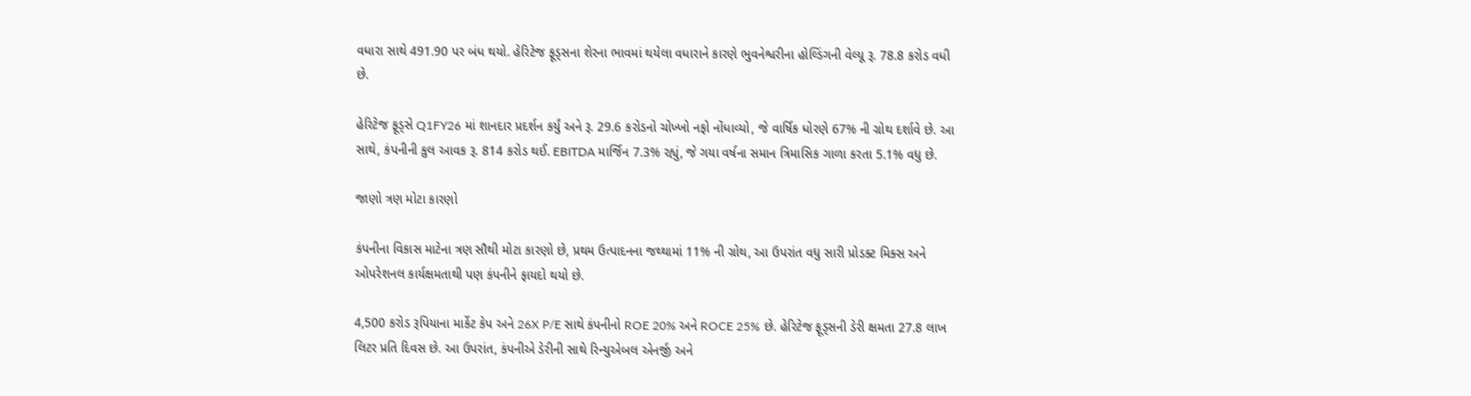વધારા સાથે 491.90 પર બંધ થયો. હેરિટેજ ફૂડ્સના શેરના ભાવમાં થયેલા વધારાને કારણે ભુવનેશ્વરીના હોલ્ડિંગની વેલ્યૂ રૂ. 78.8 કરોડ વધી છે.

હેરિટેજ ફૂડ્સે Q1FY26 માં શાનદાર પ્રદર્શન કર્યું અને રૂ. 29.6 કરોડનો ચોખ્ખો નફો નોંધાવ્યો, જે વાર્ષિક ધોરણે 67% ની ગ્રોથ દર્શાવે છે. આ સાથે, કંપનીની કુલ આવક રૂ. 814 કરોડ થઈ. EBITDA માર્જિન 7.3% રહ્યું, જે ગયા વર્ષના સમાન ત્રિમાસિક ગાળા કરતા 5.1% વધુ છે.

જાણો ત્રણ મોટા કારણો

કંપનીના વિકાસ માટેના ત્રણ સૌથી મોટા કારણો છે, પ્રથમ ઉત્પાદનના જથ્થામાં 11% ની ગ્રોથ, આ ઉપરાંત વધુ સારી પ્રોડક્ટ મિક્સ અને ઓપરેશનલ કાર્યક્ષમતાથી પણ કંપનીને ફાયદો થયો છે.

4,500 કરોડ રૂપિયાના માર્કેટ કેપ અને 26X P/E સાથે કંપનીનો ROE 20% અને ROCE 25% છે. હેરિટેજ ફૂડ્સની ડેરી ક્ષમતા 27.8 લાખ લિટર પ્રતિ દિવસ છે. આ ઉપરાંત, કંપનીએ ડેરીની સાથે રિન્યુએબલ એનર્જી અને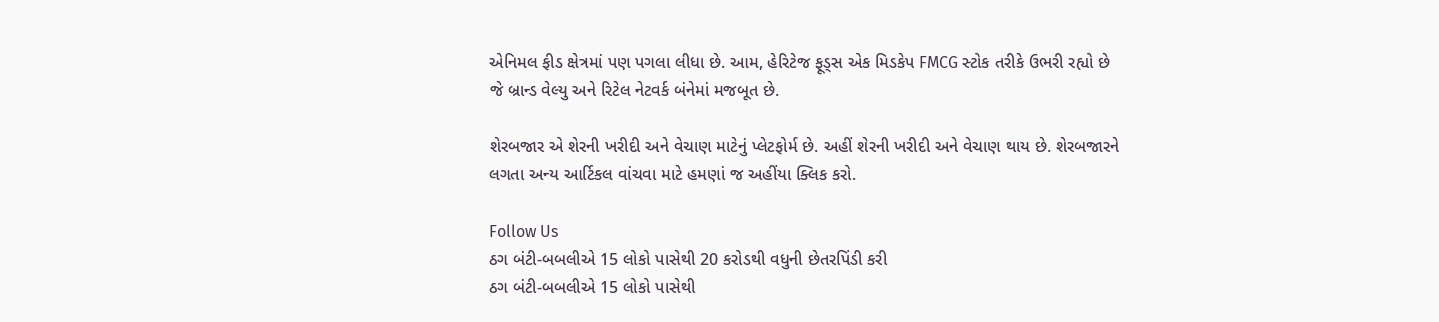એનિમલ ફીડ ક્ષેત્રમાં પણ પગલા લીધા છે. આમ, હેરિટેજ ફૂડ્સ એક મિડકેપ FMCG સ્ટોક તરીકે ઉભરી રહ્યો છે જે બ્રાન્ડ વેલ્યુ અને રિટેલ નેટવર્ક બંનેમાં મજબૂત છે.

શેરબજાર એ શેરની ખરીદી અને વેચાણ માટેનું પ્લેટફોર્મ છે. અહીં શેરની ખરીદી અને વેચાણ થાય છે. શેરબજારને લગતા અન્ય આર્ટિકલ વાંચવા માટે હમણાં જ અહીંયા ક્લિક કરો.

Follow Us
ઠગ બંટી-બબલીએ 15 લોકો પાસેથી 20 કરોડથી વધુની છેતરપિંડી કરી
ઠગ બંટી-બબલીએ 15 લોકો પાસેથી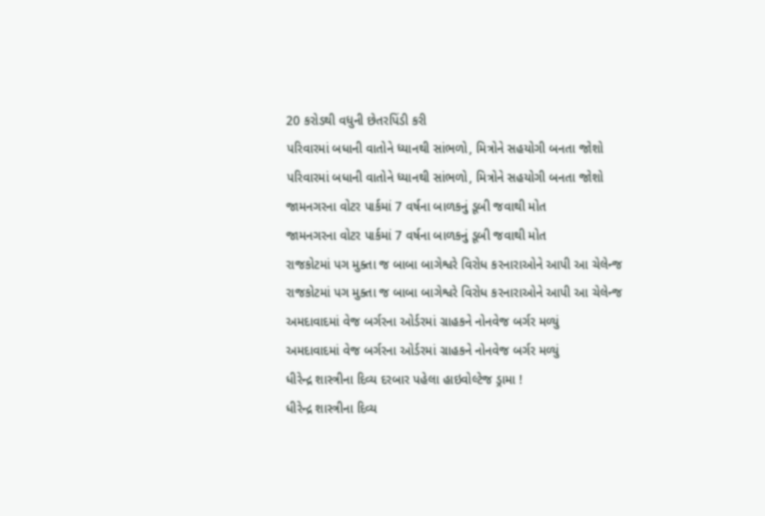20 કરોડથી વધુની છેતરપિંડી કરી
પરિવારમાં બધાની વાતોને ધ્યાનથી સાંભળો, મિત્રોને સહયોગી બનતા જોશો
પરિવારમાં બધાની વાતોને ધ્યાનથી સાંભળો, મિત્રોને સહયોગી બનતા જોશો
જામનગરના વોટર પાર્કમાં 7 વર્ષના બાળકનું ડૂબી જવાથી મોત
જામનગરના વોટર પાર્કમાં 7 વર્ષના બાળકનું ડૂબી જવાથી મોત
રાજકોટમાં પગ મુક્તા જ બાબા બાગેશ્વરે વિરોધ કરનારાઓને આપી આ ચેલેન્જ
રાજકોટમાં પગ મુક્તા જ બાબા બાગેશ્વરે વિરોધ કરનારાઓને આપી આ ચેલેન્જ
અમદાવાદમાં વેજ બર્ગરના ઓર્ડરમાં ગ્રાહકને નોનવેજ બર્ગર મળ્યું
અમદાવાદમાં વેજ બર્ગરના ઓર્ડરમાં ગ્રાહકને નોનવેજ બર્ગર મળ્યું
ધીરેન્દ્ર શાસ્ત્રીના દિવ્ય દરબાર પહેલા હાઇવોલ્ટેજ ડ્રામા !
ધીરેન્દ્ર શાસ્ત્રીના દિવ્ય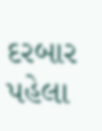દરબાર પહેલા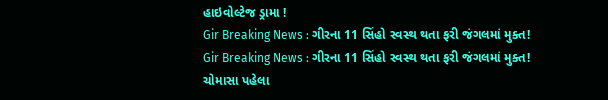હાઇવોલ્ટેજ ડ્રામા !
Gir Breaking News : ગીરના 11 સિંહો સ્વસ્થ થતા ફરી જંગલમાં મુક્ત!
Gir Breaking News : ગીરના 11 સિંહો સ્વસ્થ થતા ફરી જંગલમાં મુક્ત!
ચોમાસા પહેલા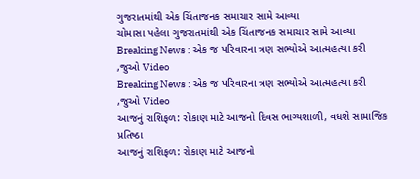ગુજરાતમાંથી એક ચિંતાજનક સમાચાર સામે આવ્યા
ચોમાસા પહેલા ગુજરાતમાંથી એક ચિંતાજનક સમાચાર સામે આવ્યા
Breaking News : એક જ પરિવારના ત્રણ સભ્યોએ આત્મહત્યા કરી ,જુઓ Video
Breaking News : એક જ પરિવારના ત્રણ સભ્યોએ આત્મહત્યા કરી ,જુઓ Video
આજનું રાશિફળ: રોકાણ માટે આજનો દિવસ ભાગ્યશાળી, વધશે સામાજિક પ્રતિષ્ઠા
આજનું રાશિફળ: રોકાણ માટે આજનો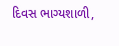દિવસ ભાગ્યશાળી,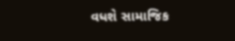વધશે સામાજિક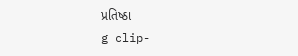પ્રતિષ્ઠા
g clip-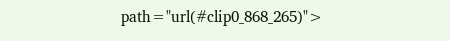path="url(#clip0_868_265)">